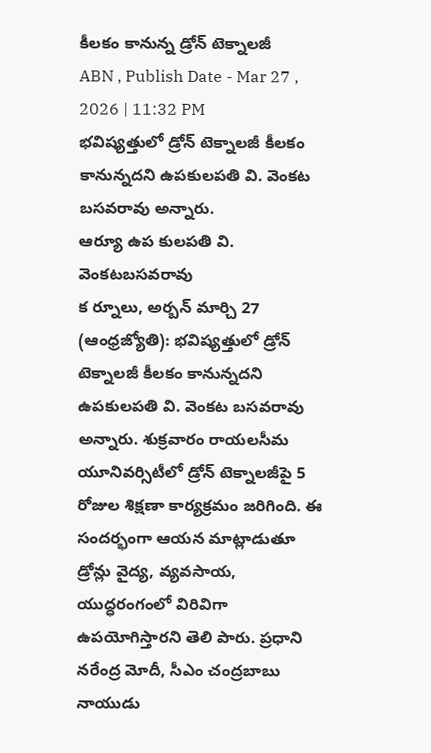కీలకం కానున్న డ్రోన్ టెక్నాలజీ
ABN , Publish Date - Mar 27 , 2026 | 11:32 PM
భవిష్యత్తులో డ్రోన్ టెక్నాలజీ కీలకం కానున్నదని ఉపకులపతి వి. వెంకట బసవరావు అన్నారు.
ఆర్యూ ఉప కులపతి వి. వెంకటబసవరావు
క ర్నూలు, అర్బన్ మార్చి 27 (ఆంధ్రజ్యోతి): భవిష్యత్తులో డ్రోన్ టెక్నాలజీ కీలకం కానున్నదని ఉపకులపతి వి. వెంకట బసవరావు అన్నారు. శుక్రవారం రాయలసీమ యూనివర్సిటీలో డ్రోన్ టెక్నాలజీపై 5 రోజుల శిక్షణా కార్యక్రమం జరిగింది. ఈ సందర్భంగా ఆయన మాట్లాడుతూ డ్రోన్లు వైద్య, వ్యవసాయ, యుద్ధరంగంలో విరివిగా ఉపయోగిస్తారని తెలి పారు. ప్రధాని నరేంద్ర మోదీ, సీఎం చంద్రబాబు నాయుడు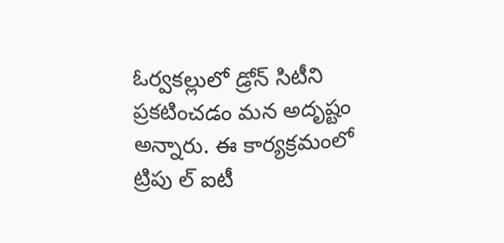ఓర్వకల్లులో డ్రోన్ సిటీని ప్రకటించడం మన అదృష్టం అన్నారు. ఈ కార్యక్రమంలో ట్రిపు ల్ ఐటీ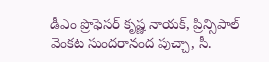డీఎం ప్రొఫెసర్ కృష్ణ నాయక్, ప్రిన్సిపాల్ వెంకట సుందరానంద పుచ్చా, సీ.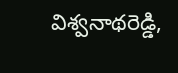విశ్వనాథరెడ్డి,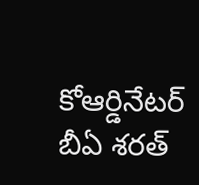కోఆర్డినేటర్ బీఏ శరత్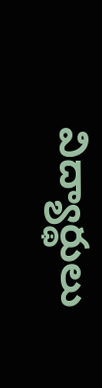విద్యార్థులు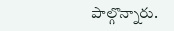పాల్గొన్నారు.